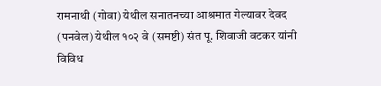रामनाथी (गोवा) येथील सनातनच्या आश्रमात गेल्यावर देवद (पनवेल) येथील १०२ वे (समष्टी) संत पू. शिवाजी वटकर यांनी विविध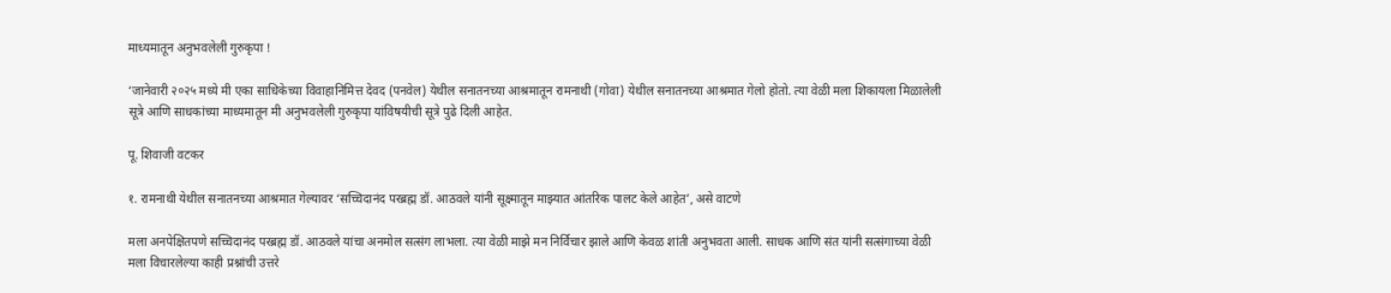माध्यमातून अनुभवलेली गुरुकृपा !

‘जानेवारी २०२५ मध्ये मी एका साधिकेच्या विवाहानिमित्त देवद (पनवेल) येथील सनातनच्या आश्रमातून रामनाथी (गोवा) येथील सनातनच्या आश्रमात गेलो होतो. त्या वेळी मला शिकायला मिळालेली सूत्रे आणि साधकांच्या माध्यमातून मी अनुभवलेली गुरुकृपा यांविषयीची सूत्रे पुढे दिली आहेत.

पू. शिवाजी वटकर

१. रामनाथी येथील सनातनच्या आश्रमात गेल्यावर ‘सच्चिदानंद परब्रह्म डॉ. आठवले यांनी सूक्ष्मातून माझ्यात आंतरिक पालट केले आहेत’, असे वाटणे

मला अनपेक्षितपणे सच्चिदानंद परब्रह्म डॉ. आठवले यांचा अनमोल सत्संग लाभला. त्या वेळी माझे मन निर्विचार झाले आणि केवळ शांती अनुभवता आली. साधक आणि संत यांनी सत्संगाच्या वेळी मला विचारलेल्या काही प्रश्नांची उत्तरे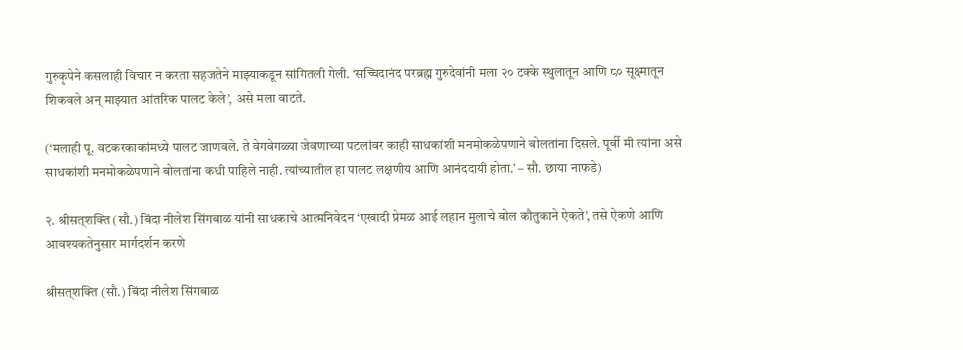गुरुकृपेने कसलाही विचार न करता सहजतेने माझ्याकडून सांगितली गेली. ‘सच्चिदानंद परब्रह्म गुरुदेवांनी मला २० टक्के स्थुलातून आणि ८० सूक्ष्मातून शिकवले अन् माझ्यात आंतरिक पालट केले’, असे मला वाटते.

(‘मलाही पू. वटकरकाकांमध्ये पालट जाणवले. ते वेगवेगळ्या जेवणाच्या पटलांवर काही साधकांशी मनमोकळेपणाने बोलतांना दिसले. पूर्वी मी त्यांना असे साधकांशी मनमोकळेपणाने बोलतांना कधी पाहिले नाही. त्यांच्यातील हा पालट लक्षणीय आणि आनंददायी होता.’ – सौ. छाया नाफडे)

२. श्रीसत्‌शक्ति (सौ.) बिंदा नीलेश सिंगबाळ यांनी साधकाचे आत्मनिवेदन ‘एखादी प्रेमळ आई लहान मुलाचे बोल कौतुकाने ऐकते’, तसे ऐकणे आणि आवश्यकतेनुसार मार्गदर्शन करणे

श्रीसत्‌शक्ति (सौ.) बिंदा नीलेश सिंगबाळ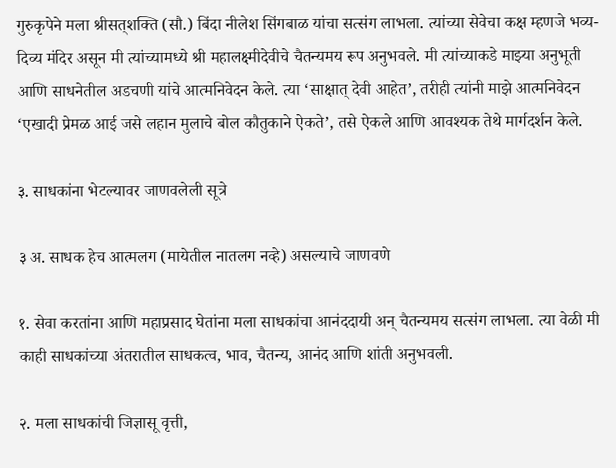गुरुकृपेने मला श्रीसत्‌शक्ति (सौ.) बिंदा नीलेश सिंगबाळ यांचा सत्संग लाभला. त्यांच्या सेवेचा कक्ष म्हणजे भव्य-दिव्य मंदिर असून मी त्यांच्यामध्ये श्री महालक्ष्मीदेवीचे चैतन्यमय रूप अनुभवले. मी त्यांच्याकडे माझ्या अनुभूती आणि साधनेतील अडचणी यांचे आत्मनिवेदन केले. त्या ‘साक्षात् देवी आहेत’, तरीही त्यांनी माझे आत्मनिवेदन ‘एखादी प्रेमळ आई जसे लहान मुलाचे बोल कौतुकाने ऐकते’, तसे ऐकले आणि आवश्यक तेथे मार्गदर्शन केले.

३. साधकांना भेटल्यावर जाणवलेली सूत्रे

३ अ. साधक हेच आत्मलग (मायेतील नातलग नव्हे) असल्याचे जाणवणे

१. सेवा करतांना आणि महाप्रसाद घेतांना मला साधकांचा आनंददायी अन् चैतन्यमय सत्संग लाभला. त्या वेळी मी काही साधकांच्या अंतरातील साधकत्व, भाव, चैतन्य, आनंद आणि शांती अनुभवली.

२. मला साधकांची जिज्ञासू वृत्ती,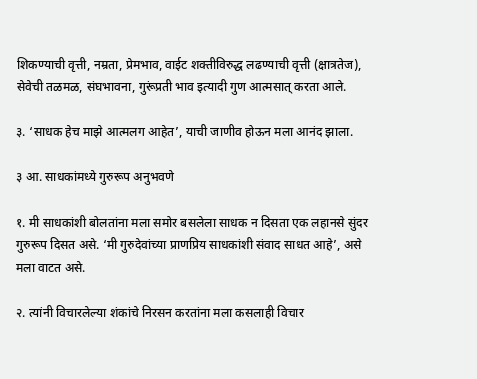शिकण्याची वृत्ती, नम्रता, प्रेमभाव, वाईट शक्तीविरुद्ध लढण्याची वृत्ती (क्षात्रतेज), सेवेची तळमळ, संघभावना, गुरूंप्रती भाव इत्यादी गुण आत्मसात् करता आले.

३. ‘साधक हेच माझे आत्मलग आहेत’, याची जाणीव होऊन मला आनंद झाला.

३ आ. साधकांमध्ये गुरुरूप अनुभवणे

१. मी साधकांशी बोलतांना मला समोर बसलेला साधक न दिसता एक लहानसे सुंदर गुरुरूप दिसत असे. ‘मी गुरुदेवांच्या प्राणप्रिय साधकांशी संवाद साधत आहे’, असे मला वाटत असे.

२. त्यांनी विचारलेल्या शंकांचे निरसन करतांना मला कसलाही विचार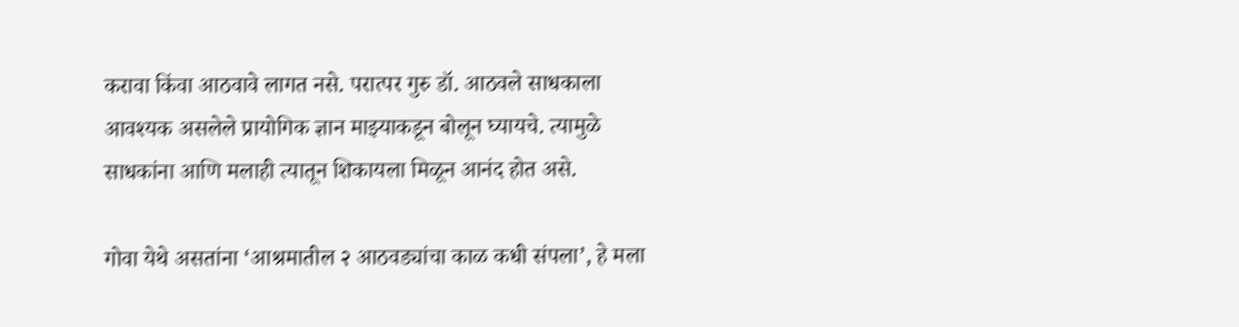करावा किंवा आठवावे लागत नसे. परात्पर गुरु डॉ. आठवले साधकाला आवश्यक असलेले प्रायोगिक ज्ञान माझ्याकडून बोलून घ्यायचे. त्यामुळे साधकांना आणि मलाही त्यातून शिकायला मिळून आनंद होत असे.

गोवा येथे असतांना ‘आश्रमातील २ आठवड्यांचा काळ कधी संपला’, हे मला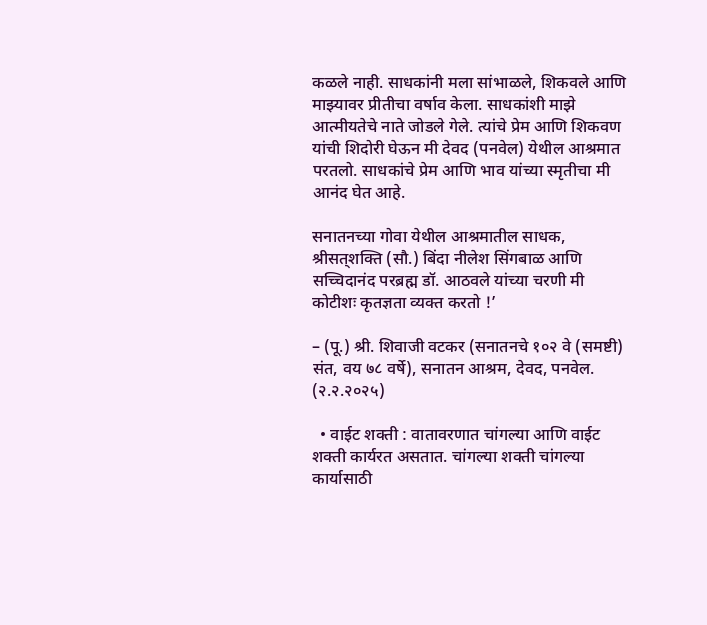कळले नाही. साधकांनी मला सांभाळले, शिकवले आणि माझ्यावर प्रीतीचा वर्षाव केला. साधकांशी माझे आत्मीयतेचे नाते जोडले गेले. त्यांचे प्रेम आणि शिकवण यांची शिदोरी घेऊन मी देवद (पनवेल) येथील आश्रमात परतलो. साधकांचे प्रेम आणि भाव यांच्या स्मृतीचा मी आनंद घेत आहे.

सनातनच्या गोवा येथील आश्रमातील साधक, श्रीसत्‌शक्ति (सौ.) बिंदा नीलेश सिंगबाळ आणि सच्चिदानंद परब्रह्म डॉ. आठवले यांच्या चरणी मी कोटीशः कृतज्ञता व्यक्त करतो !’

– (पू.) श्री. शिवाजी वटकर (सनातनचे १०२ वे (समष्टी) संत, वय ७८ वर्षे), सनातन आश्रम, देवद, पनवेल. (२.२.२०२५)

  • वाईट शक्ती : वातावरणात चांगल्या आणि वाईट शक्ती कार्यरत असतात. चांगल्या शक्ती चांगल्या कार्यासाठी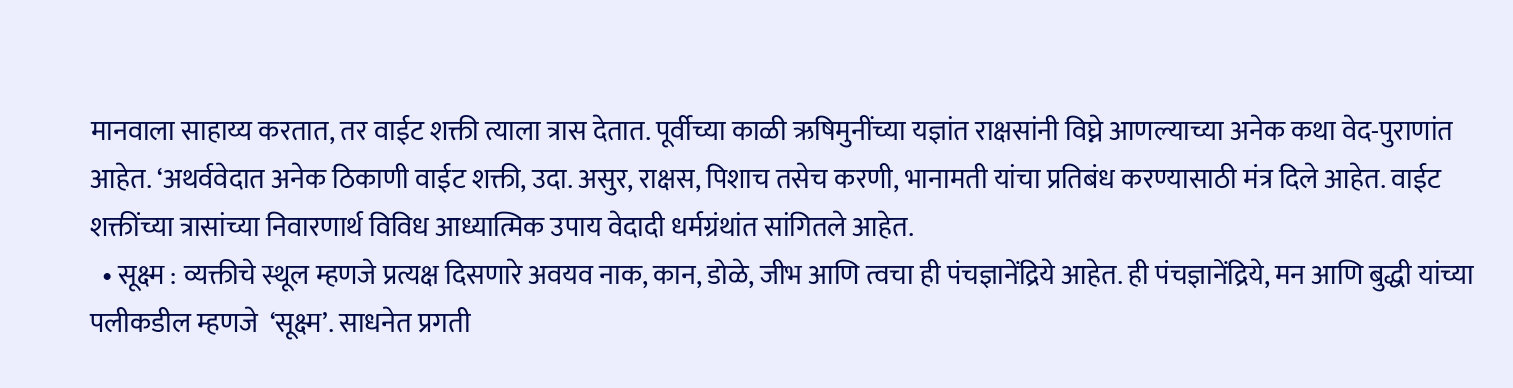मानवाला साहाय्य करतात, तर वाईट शक्ती त्याला त्रास देतात. पूर्वीच्या काळी ऋषिमुनींच्या यज्ञांत राक्षसांनी विघ्ने आणल्याच्या अनेक कथा वेद-पुराणांत आहेत. ‘अथर्ववेदात अनेक ठिकाणी वाईट शक्ती, उदा. असुर, राक्षस, पिशाच तसेच करणी, भानामती यांचा प्रतिबंध करण्यासाठी मंत्र दिले आहेत. वाईट शक्तींच्या त्रासांच्या निवारणार्थ विविध आध्यात्मिक उपाय वेदादी धर्मग्रंथांत सांगितले आहेत.
  • सूक्ष्म : व्यक्तीचे स्थूल म्हणजे प्रत्यक्ष दिसणारे अवयव नाक, कान, डोळे, जीभ आणि त्वचा ही पंचज्ञानेंद्रिये आहेत. ही पंचज्ञानेंद्रिये, मन आणि बुद्धी यांच्या पलीकडील म्हणजे  ‘सूक्ष्म’. साधनेत प्रगती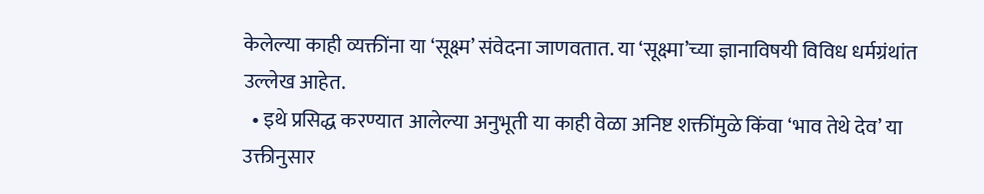केलेल्या काही व्यक्तींना या ‘सूक्ष्म’ संवेदना जाणवतात. या ‘सूक्ष्मा’च्या ज्ञानाविषयी विविध धर्मग्रंथांत उल्लेख आहेत.
  • इथे प्रसिद्ध करण्यात आलेल्या अनुभूती या काही वेळा अनिष्ट शक्तींमुळे किंवा ‘भाव तेथे देव’ या उक्तीनुसार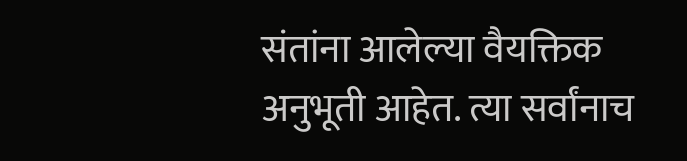संतांना आलेल्या वैयक्तिक अनुभूती आहेत. त्या सर्वांनाच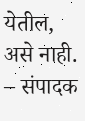येतील, असे नाही. – संपादक